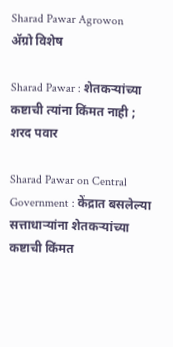Sharad Pawar Agrowon
ॲग्रो विशेष

Sharad Pawar : शेतकऱ्यांच्या कष्टाची त्यांना किंमत नाही ; शरद पवार

Sharad Pawar on Central Government : केंद्रात बसलेल्या सत्ताधाऱ्यांना शेतकऱ्यांच्या कष्टाची किंमत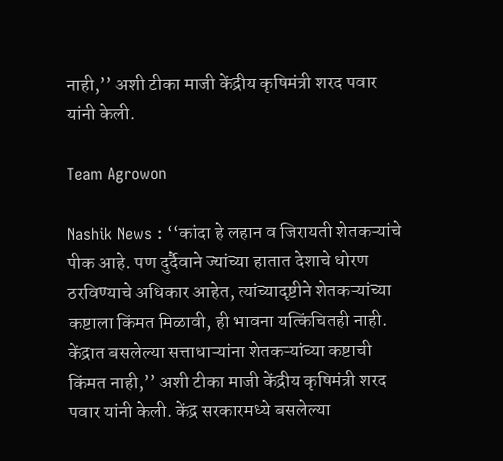नाही,’’ अशी टीका माजी केंद्रीय कृषिमंत्री शरद पवार यांनी केली.

Team Agrowon

Nashik News : ‘‘कांदा हे लहान व जिरायती शेतकऱ्यांचे पीक आहे. पण दुर्दैवाने ज्यांच्या हातात देशाचे धोरण ठरविण्याचे अधिकार आहेत, त्यांच्यादृष्टीने शेतकऱ्यांच्या कष्टाला किंमत मिळावी, ही भावना यत्किंचितही नाही. केंद्रात बसलेल्या सत्ताधाऱ्यांना शेतकऱ्यांच्या कष्टाची किंमत नाही,’’ अशी टीका माजी केंद्रीय कृषिमंत्री शरद पवार यांनी केली. केंद्र सरकारमध्ये बसलेल्या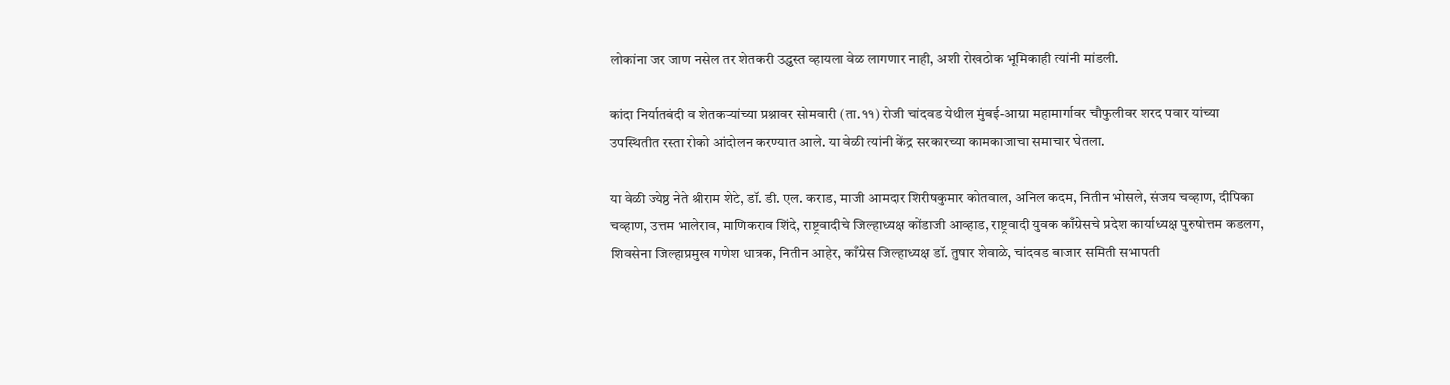लोकांना जर जाण नसेल तर शेतकरी उद्ध्वस्त व्हायला वेळ लागणार नाही, अशी रोखठोक भूमिकाही त्यांनी मांडली.

कांदा निर्यातबंदी व शेतकऱ्यांच्या प्रश्नावर सोमवारी (ता.११) रोजी चांदवड येथील मुंबई-आग्रा महामार्गावर चौफुलीवर शरद पवार यांच्या उपस्थितीत रस्ता रोको आंदोलन करण्यात आले. या वेळी त्यांनी केंद्र सरकारच्या कामकाजाचा समाचार घेतला.

या वेळी ज्येष्ठ नेते श्रीराम शेटे, डॉ. डी. एल. कराड, माजी आमदार शिरीषकुमार कोतवाल, अनिल कदम, नितीन भोसले, संजय चव्हाण, दीपिका चव्हाण, उत्तम भालेराव, माणिकराव शिंदे, राष्ट्रवादीचे जिल्हाध्यक्ष कोंडाजी आव्हाड, राष्ट्रवादी युवक काँग्रेसचे प्रदेश कार्याध्यक्ष पुरुषोत्तम कडलग, शिवसेना जिल्हाप्रमुख गणेश धात्रक, नितीन आहेर, काँग्रेस जिल्हाध्यक्ष डॉ. तुषार शेवाळे, चांदवड बाजार समिती सभापती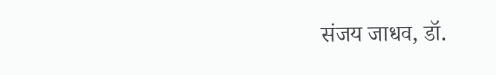संजय जाधव, डॉ.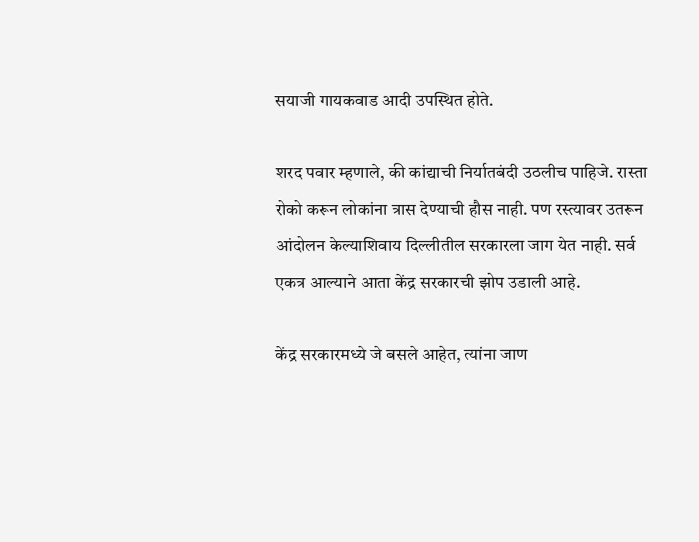सयाजी गायकवाड आदी उपस्थित होते.

शरद पवार म्हणाले, की कांद्याची निर्यातबंदी उठलीच पाहिजे. रास्ता रोको करून लोकांना त्रास देण्याची हौस नाही. पण रस्त्यावर उतरून आंदोलन केल्याशिवाय दिल्लीतील सरकारला जाग येत नाही. सर्व एकत्र आल्याने आता केंद्र सरकारची झोप उडाली आहे.

केंद्र सरकारमध्ये जे बसले आहेत, त्यांना जाण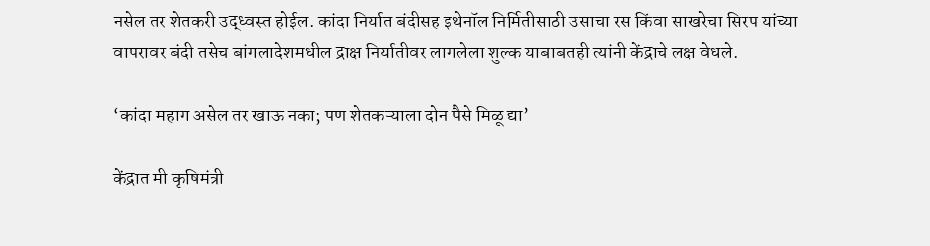नसेल तर शेतकरी उद्ध्वस्त होईल. कांदा निर्यात बंदीसह इथेनॉल निर्मितीसाठी उसाचा रस किंवा साखरेचा सिरप यांच्या वापरावर बंदी तसेच बांगलादेशमधील द्राक्ष निर्यातीवर लागलेला शुल्क याबाबतही त्यांनी केंद्राचे लक्ष वेधले.

‘कांदा महाग असेल तर खाऊ नका; पण शेतकऱ्याला दोन पैसे मिळू द्या’

केंद्रात मी कृषिमंत्री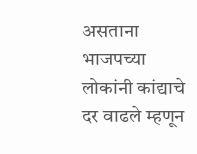असताना भाजपच्या लोकांनी कांद्याचे दर वाढले म्हणून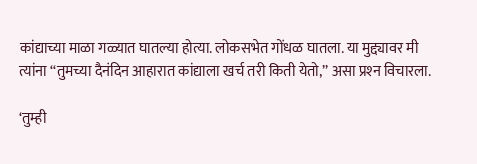कांद्याच्या माळा गळ्यात घातल्या होत्या. लोकसभेत गोंधळ घातला. या मुद्द्यावर मी त्यांना ‘‘तुमच्या दैनंदिन आहारात कांद्याला खर्च तरी किती येतो,’’ असा प्रश्‍न विचारला.

‘तुम्ही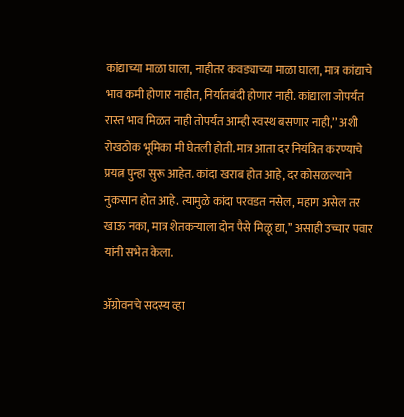कांद्याच्या माळा घाला, नाहीतर कवड्याच्या माळा घाला, मात्र कांद्याचे भाव कमी होणार नाहीत, निर्यातबंदी होणार नाही. कांद्याला जोपर्यंत रास्त भाव मिळत नाही तोपर्यंत आम्ही स्वस्थ बसणार नाही,’’ अशी रोखठोक भूमिका मी घेतली होती. मात्र आता दर नियंत्रित करण्याचे प्रयत्न पुन्हा सुरू आहेत. कांदा खराब होत आहे, दर कोसळल्याने नुकसान होत आहे. त्यामुळे कांदा परवडत नसेल, महाग असेल तर खाऊ नका, मात्र शेतकऱ्याला दोन पैसे मिळू द्या,’’ असाही उच्चार पवार यांनी सभेत केला.

ॲग्रोवनचे सदस्य व्हा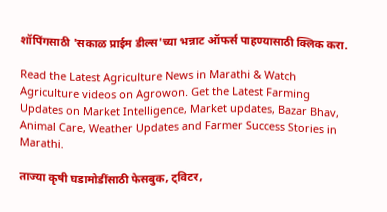शॉपिंगसाठी 'सकाळ प्राईम डील्स'च्या भन्नाट ऑफर्स पाहण्यासाठी क्लिक करा.

Read the Latest Agriculture News in Marathi & Watch Agriculture videos on Agrowon. Get the Latest Farming Updates on Market Intelligence, Market updates, Bazar Bhav, Animal Care, Weather Updates and Farmer Success Stories in Marathi.

ताज्या कृषी घडामोडींसाठी फेसबुक, ट्विटर,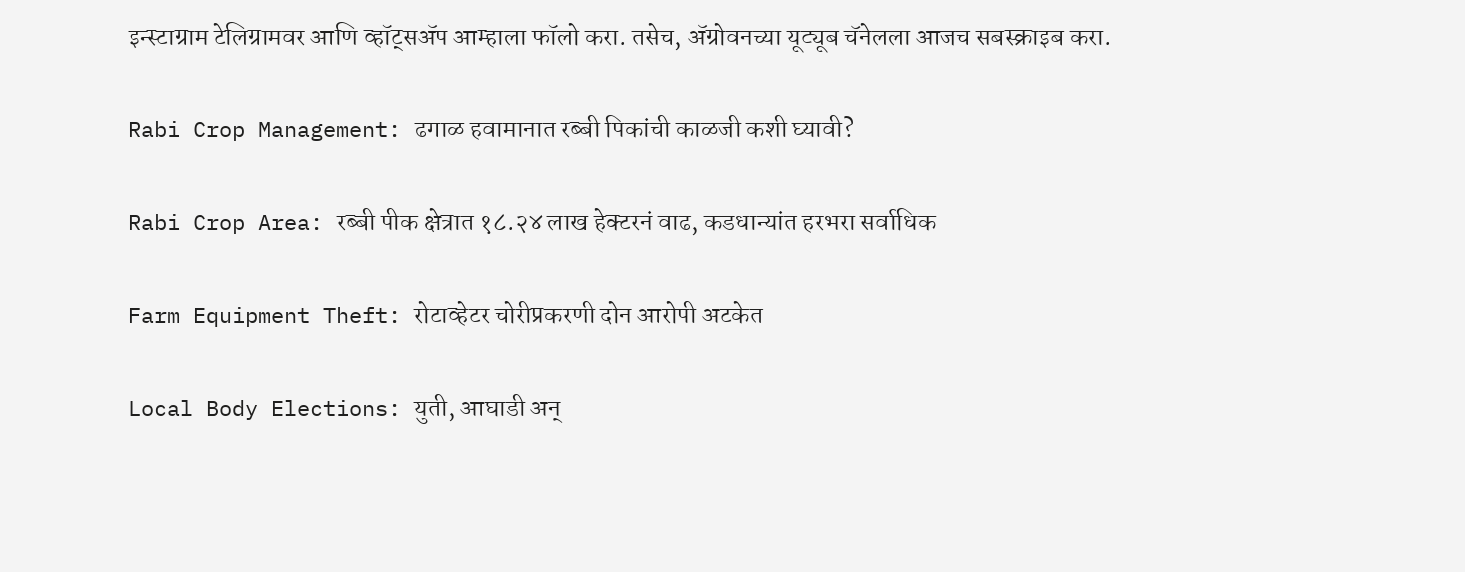इन्स्टाग्राम टेलिग्रामवर आणि व्हॉट्सॲप आम्हाला फॉलो करा. तसेच, ॲग्रोवनच्या यूट्यूब चॅनेलला आजच सबस्क्राइब करा.

Rabi Crop Management: ढगाळ हवामानात रब्बी पिकांची काळजी कशी घ्यावी?

Rabi Crop Area: रब्बी पीक क्षेत्रात १८.२४ लाख हेक्टरनं वाढ, कडधान्यांत हरभरा सर्वाधिक

Farm Equipment Theft: रोटाव्हेटर चोरीप्रकरणी दोन आरोपी अटकेत

Local Body Elections: युती, आघाडी अन्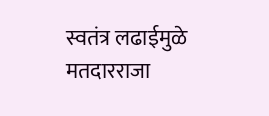स्वतंत्र लढाईमुळे मतदारराजा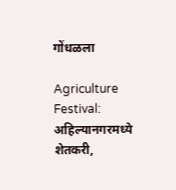गोंधळला

Agriculture Festival: अहिल्यानगरमध्ये शेतकरी,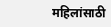महिलांसाठी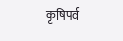कृषिपर्व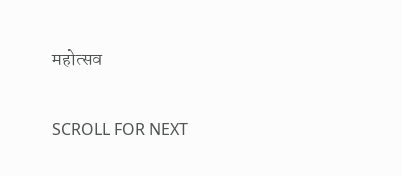महोत्सव

SCROLL FOR NEXT